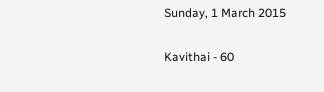Sunday, 1 March 2015

Kavithai - 60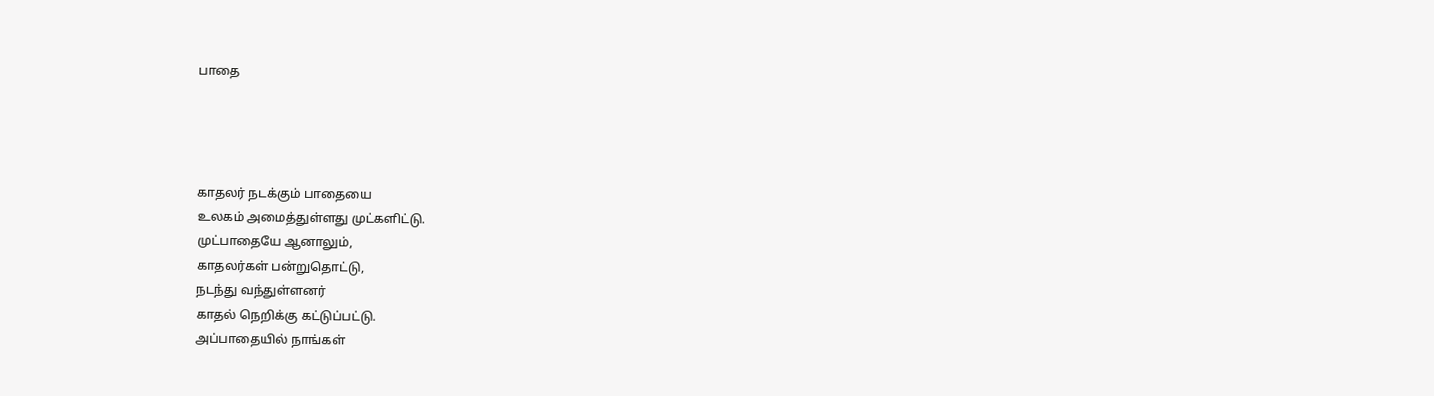பாதை




காதலர் நடக்கும் பாதையை
உலகம் அமைத்துள்ளது முட்களிட்டு.
முட்பாதையே ஆனாலும்,
காதலர்கள் பன்றுதொட்டு,
நடந்து வந்துள்ளனர்
காதல் நெறிக்கு கட்டுப்பட்டு.
அப்பாதையில் நாங்கள்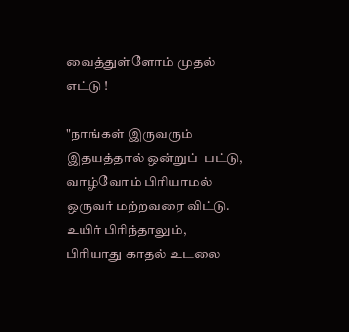வைத்துள்ளோம் முதல் எட்டு !

"நாங்கள் இருவரும்
இதயத்தால் ஒன்றுப்  பட்டு,
வாழ்வோம் பிரியாமல்
ஒருவர் மற்றவரை விட்டு.
உயிர் பிரிந்தாலும்,
பிரியாது காதல் உடலை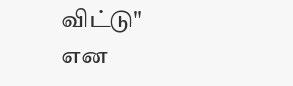விட்டு"
என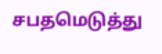சபதமெடுத்து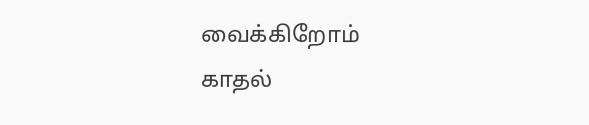வைக்கிறோம்
காதல்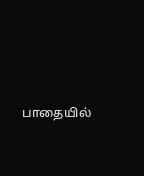பாதையில்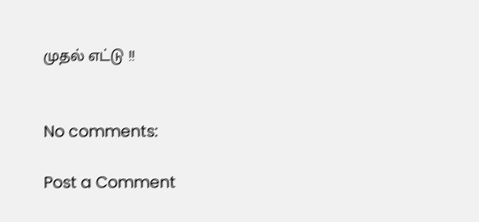முதல் எட்டு !!


No comments:

Post a Comment